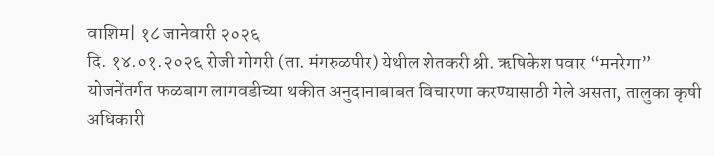वाशिम| १८ जानेवारी २०२६
दि. १४.०१.२०२६ रोजी गोगरी (ता. मंगरुळपीर) येथील शेतकरी श्री. ऋषिकेश पवार “मनरेगा” योजनेंतर्गत फळबाग लागवडीच्या थकीत अनुदानाबाबत विचारणा करण्यासाठी गेले असता, तालुका कृषी अधिकारी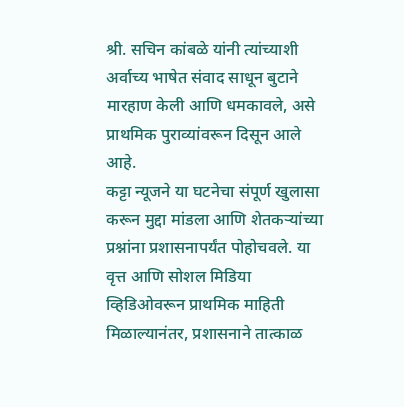श्री. सचिन कांबळे यांनी त्यांच्याशी अर्वाच्य भाषेत संवाद साधून बुटाने मारहाण केली आणि धमकावले, असे प्राथमिक पुराव्यांवरून दिसून आले आहे.
कट्टा न्यूजने या घटनेचा संपूर्ण खुलासा करून मुद्दा मांडला आणि शेतकऱ्यांच्या प्रश्नांना प्रशासनापर्यंत पोहोचवले. या वृत्त आणि सोशल मिडिया व्हिडिओवरून प्राथमिक माहिती मिळाल्यानंतर, प्रशासनाने तात्काळ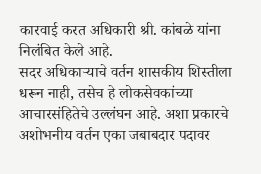कारवाई करत अधिकारी श्री. कांबळे यांना निलंबित केले आहे.
सदर अधिकाऱ्याचे वर्तन शासकीय शिस्तीला धरून नाही, तसेच हे लोकसेवकांच्या आचारसंहितेचे उल्लंघन आहे. अशा प्रकारचे अशोभनीय वर्तन एका जबाबदार पदावर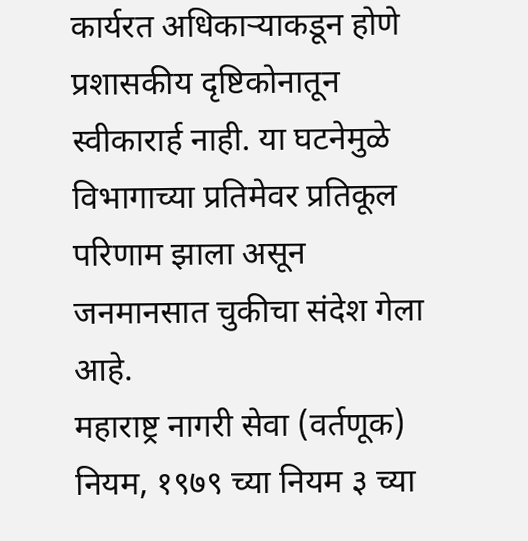कार्यरत अधिकाऱ्याकडून होणे प्रशासकीय दृष्टिकोनातून स्वीकारार्ह नाही. या घटनेमुळे विभागाच्या प्रतिमेवर प्रतिकूल परिणाम झाला असून जनमानसात चुकीचा संदेश गेला आहे.
महाराष्ट्र नागरी सेवा (वर्तणूक) नियम, १९७९ च्या नियम ३ च्या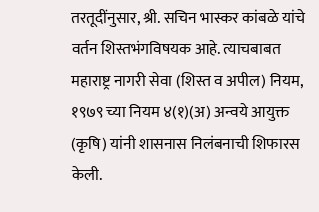तरतूदींनुसार, श्री. सचिन भास्कर कांबळे यांचे वर्तन शिस्तभंगविषयक आहे. त्याचबाबत महाराष्ट्र नागरी सेवा (शिस्त व अपील) नियम, १९७९ च्या नियम ४(१)(अ) अन्वये आयुक्त (कृषि) यांनी शासनास निलंबनाची शिफारस केली.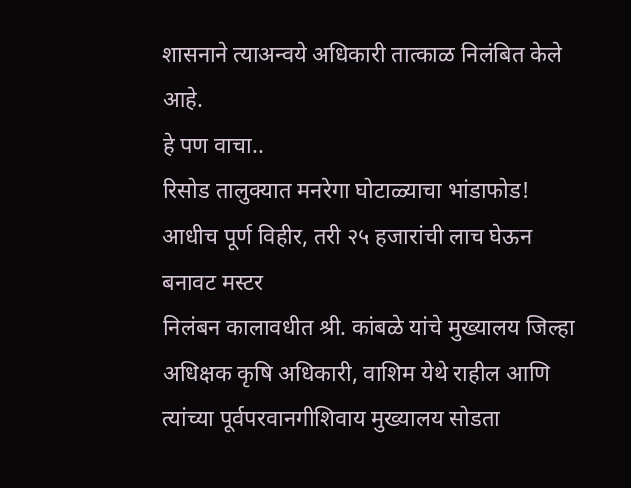शासनाने त्याअन्वये अधिकारी तात्काळ निलंबित केले आहे.
हे पण वाचा..
रिसोड तालुक्यात मनरेगा घोटाळ्याचा भांडाफोड! आधीच पूर्ण विहीर, तरी २५ हजारांची लाच घेऊन बनावट मस्टर
निलंबन कालावधीत श्री. कांबळे यांचे मुख्यालय जिल्हा अधिक्षक कृषि अधिकारी, वाशिम येथे राहील आणि त्यांच्या पूर्वपरवानगीशिवाय मुख्यालय सोडता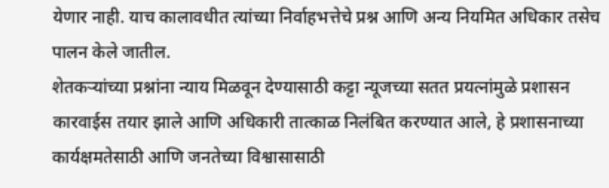येणार नाही. याच कालावधीत त्यांच्या निर्वाहभत्तेचे प्रश्न आणि अन्य नियमित अधिकार तसेच पालन केले जातील.
शेतकऱ्यांच्या प्रश्नांना न्याय मिळवून देण्यासाठी कट्टा न्यूजच्या सतत प्रयत्नांमुळे प्रशासन कारवाईस तयार झाले आणि अधिकारी तात्काळ निलंबित करण्यात आले, हे प्रशासनाच्या कार्यक्षमतेसाठी आणि जनतेच्या विश्वासासाठी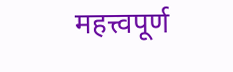महत्त्वपूर्ण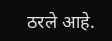ठरले आहे.